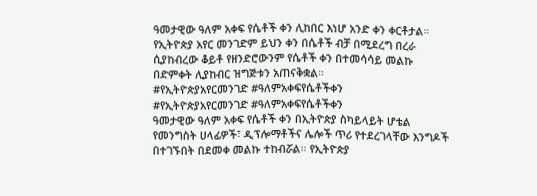ዓመታዊው ዓለም አቀፍ የሴቶች ቀን ሊከበር እነሆ አንድ ቀን ቀርቶታል። የኢትዮጵያ አየር መንገድም ይህን ቀን በሴቶች ብቻ በሚደረግ በረራ ሲያከብረው ቆይቶ የዘንድሮውንም የሴቶች ቀን በተመሳሳይ መልኩ በድምቀት ሊያከብር ዝግጅቱን አጠናቅቋል።
#የኢትዮጵያአየርመንገድ #ዓለምአቀፍየሴቶችቀን
#የኢትዮጵያአየርመንገድ #ዓለምአቀፍየሴቶችቀን
ዓመታዊው ዓለም አቀፍ የሴቶች ቀን በኢትዮጵያ ስካይላይት ሆቴል የመንግስት ሀላፊዎች፣ ዲፕሎማቶችና ሌሎች ጥሪ የተደረገላቸው እንግዶች በተገኙበት በደመቀ መልኩ ተከብሯል። የኢትዮጵያ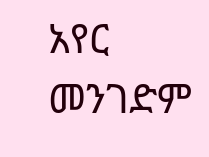አየር መንገድም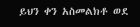ይህን ቀን አስመልክቶ ወደ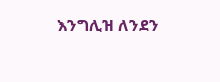እንግሊዝ ለንደን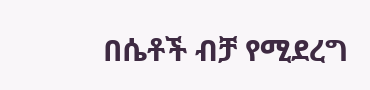በሴቶች ብቻ የሚደረግ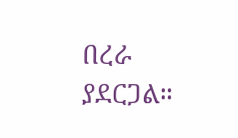በረራ ያደርጋል።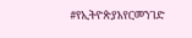#የኢትዮጵያአየርመንገድ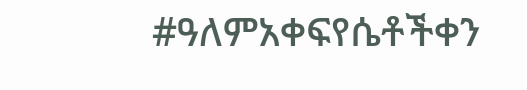#ዓለምአቀፍየሴቶችቀን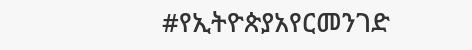#የኢትዮጵያአየርመንገድ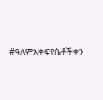#ዓለምአቀፍየሴቶችቀን